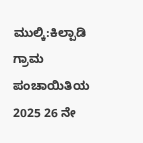ಮುಲ್ಕಿ:ಕಿಲ್ಪಾಡಿ ಗ್ರಾಮ ಪಂಚಾಯಿತಿಯ 2025 26 ನೇ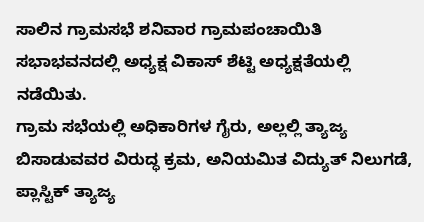ಸಾಲಿನ ಗ್ರಾಮಸಭೆ ಶನಿವಾರ ಗ್ರಾಮಪಂಚಾಯಿತಿ ಸಭಾಭವನದಲ್ಲಿ ಅಧ್ಯಕ್ಷ ವಿಕಾಸ್ ಶೆಟ್ಟಿ ಅಧ್ಯಕ್ಷತೆಯಲ್ಲಿ ನಡೆಯಿತು.
ಗ್ರಾಮ ಸಭೆಯಲ್ಲಿ ಅಧಿಕಾರಿಗಳ ಗೈರು, ಅಲ್ಲಲ್ಲಿ ತ್ಯಾಜ್ಯ ಬಿಸಾಡುವವರ ವಿರುದ್ಧ ಕ್ರಮ, ಅನಿಯಮಿತ ವಿದ್ಯುತ್ ನಿಲುಗಡೆ,
ಪ್ಲಾಸ್ಟಿಕ್ ತ್ಯಾಜ್ಯ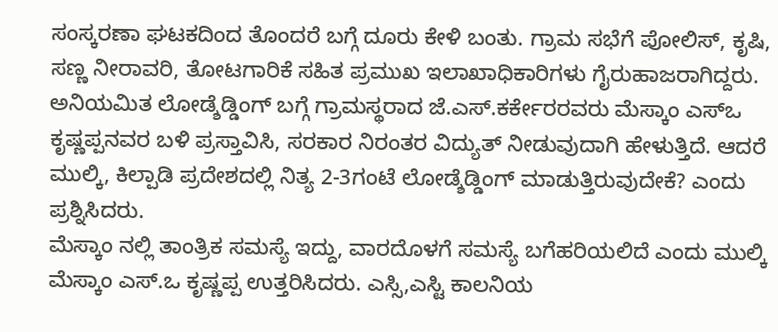ಸಂಸ್ಕರಣಾ ಘಟಕದಿಂದ ತೊಂದರೆ ಬಗ್ಗೆ ದೂರು ಕೇಳಿ ಬಂತು. ಗ್ರಾಮ ಸಭೆಗೆ ಪೋಲಿಸ್, ಕೃಷಿ, ಸಣ್ಣ ನೀರಾವರಿ, ತೋಟಗಾರಿಕೆ ಸಹಿತ ಪ್ರಮುಖ ಇಲಾಖಾಧಿಕಾರಿಗಳು ಗೈರುಹಾಜರಾಗಿದ್ದರು. ಅನಿಯಮಿತ ಲೋಡ್ಶೆಡ್ಡಿಂಗ್ ಬಗ್ಗೆ ಗ್ರಾಮಸ್ಥರಾದ ಜೆ.ಎಸ್.ಕರ್ಕೇರರವರು ಮೆಸ್ಕಾಂ ಎಸ್ಒ ಕೃಷ್ಣಪ್ಪನವರ ಬಳಿ ಪ್ರಸ್ತಾವಿಸಿ, ಸರಕಾರ ನಿರಂತರ ವಿದ್ಯುತ್ ನೀಡುವುದಾಗಿ ಹೇಳುತ್ತಿದೆ. ಆದರೆ ಮುಲ್ಕಿ, ಕಿಲ್ಪಾಡಿ ಪ್ರದೇಶದಲ್ಲಿ ನಿತ್ಯ 2-3ಗಂಟೆ ಲೋಡ್ಶೆಡ್ಡಿಂಗ್ ಮಾಡುತ್ತಿರುವುದೇಕೆ? ಎಂದು ಪ್ರಶ್ನಿಸಿದರು.
ಮೆಸ್ಕಾಂ ನಲ್ಲಿ ತಾಂತ್ರಿಕ ಸಮಸ್ಯೆ ಇದ್ದು, ವಾರದೊಳಗೆ ಸಮಸ್ಯೆ ಬಗೆಹರಿಯಲಿದೆ ಎಂದು ಮುಲ್ಕಿ ಮೆಸ್ಕಾಂ ಎಸ್.ಒ ಕೃಷ್ಣಪ್ಪ ಉತ್ತರಿಸಿದರು. ಎಸ್ಸಿ,ಎಸ್ಟಿ ಕಾಲನಿಯ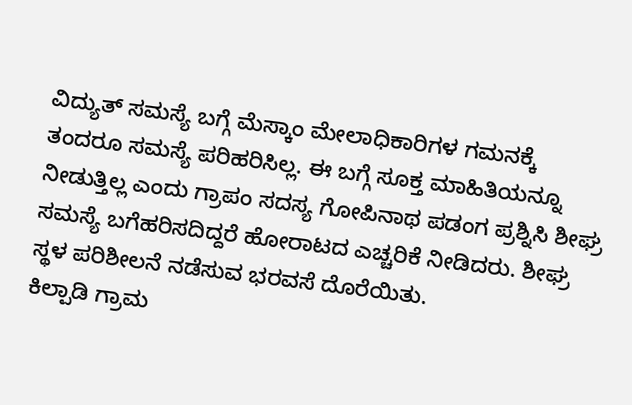ವಿದ್ಯುತ್ ಸಮಸ್ಯೆ ಬಗ್ಗೆ ಮೆಸ್ಕಾಂ ಮೇಲಾಧಿಕಾರಿಗಳ ಗಮನಕ್ಕೆ ತಂದರೂ ಸಮಸ್ಯೆ ಪರಿಹರಿಸಿಲ್ಲ. ಈ ಬಗ್ಗೆ ಸೂಕ್ತ ಮಾಹಿತಿಯನ್ನೂ ನೀಡುತ್ತಿಲ್ಲ ಎಂದು ಗ್ರಾಪಂ ಸದಸ್ಯ ಗೋಪಿನಾಥ ಪಡಂಗ ಪ್ರಶ್ನಿಸಿ ಶೀಘ್ರ ಸಮಸ್ಯೆ ಬಗೆಹರಿಸದಿದ್ದರೆ ಹೋರಾಟದ ಎಚ್ಚರಿಕೆ ನೀಡಿದರು. ಶೀಘ್ರ ಸ್ಥಳ ಪರಿಶೀಲನೆ ನಡೆಸುವ ಭರವಸೆ ದೊರೆಯಿತು.
ಕಿಲ್ಪಾಡಿ ಗ್ರಾಮ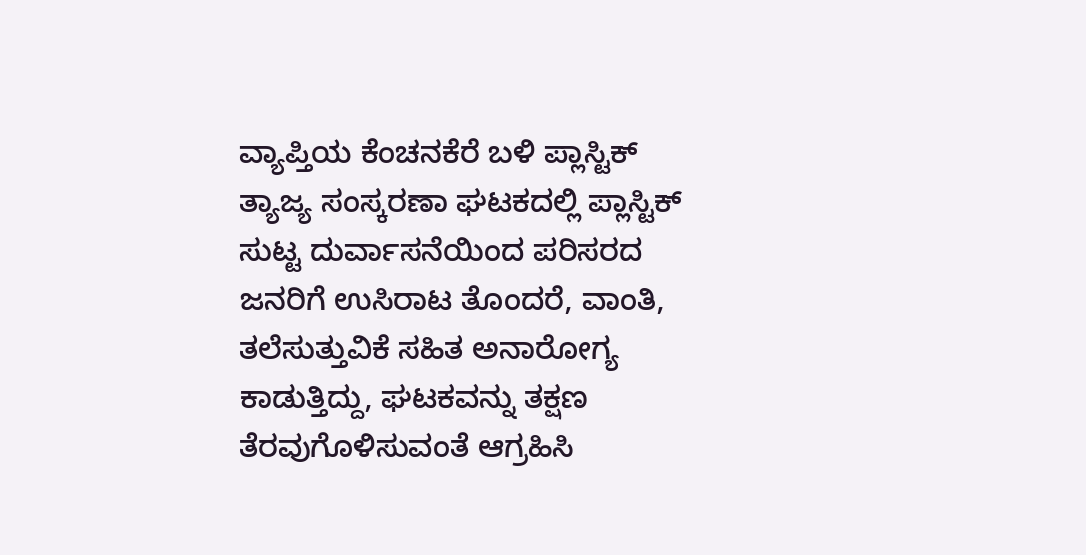ವ್ಯಾಪ್ತಿಯ ಕೆಂಚನಕೆರೆ ಬಳಿ ಪ್ಲಾಸ್ಟಿಕ್ ತ್ಯಾಜ್ಯ ಸಂಸ್ಕರಣಾ ಘಟಕದಲ್ಲಿ ಪ್ಲಾಸ್ಟಿಕ್ ಸುಟ್ಟ ದುರ್ವಾಸನೆಯಿಂದ ಪರಿಸರದ ಜನರಿಗೆ ಉಸಿರಾಟ ತೊಂದರೆ, ವಾಂತಿ, ತಲೆಸುತ್ತುವಿಕೆ ಸಹಿತ ಅನಾರೋಗ್ಯ ಕಾಡುತ್ತಿದ್ದು, ಘಟಕವನ್ನು ತಕ್ಷಣ ತೆರವುಗೊಳಿಸುವಂತೆ ಆಗ್ರಹಿಸಿ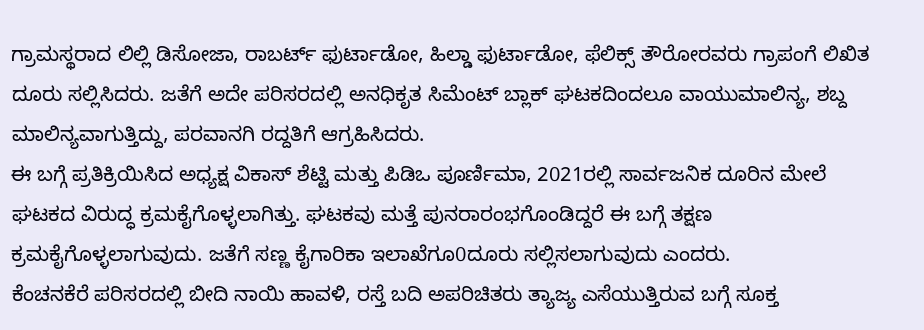ಗ್ರಾಮಸ್ಥರಾದ ಲಿಲ್ಲಿ ಡಿಸೋಜಾ, ರಾಬರ್ಟ್ ಫುರ್ಟಾಡೋ, ಹಿಲ್ಡಾ ಫುರ್ಟಾಡೋ, ಫೆಲಿಕ್ಸ್ ತೌರೋರವರು ಗ್ರಾಪಂಗೆ ಲಿಖಿತ ದೂರು ಸಲ್ಲಿಸಿದರು. ಜತೆಗೆ ಅದೇ ಪರಿಸರದಲ್ಲಿ ಅನಧಿಕೃತ ಸಿಮೆಂಟ್ ಬ್ಲಾಕ್ ಘಟಕದಿಂದಲೂ ವಾಯುಮಾಲಿನ್ಯ, ಶಬ್ದ ಮಾಲಿನ್ಯವಾಗುತ್ತಿದ್ದು, ಪರವಾನಗಿ ರದ್ದತಿಗೆ ಆಗ್ರಹಿಸಿದರು.
ಈ ಬಗ್ಗೆ ಪ್ರತಿಕ್ರಿಯಿಸಿದ ಅಧ್ಯಕ್ಷ ವಿಕಾಸ್ ಶೆಟ್ಟಿ ಮತ್ತು ಪಿಡಿಒ ಪೂರ್ಣಿಮಾ, 2021ರಲ್ಲಿ ಸಾರ್ವಜನಿಕ ದೂರಿನ ಮೇಲೆ ಘಟಕದ ವಿರುದ್ಧ ಕ್ರಮಕೈಗೊಳ್ಳಲಾಗಿತ್ತು. ಘಟಕವು ಮತ್ತೆ ಪುನರಾರಂಭಗೊಂಡಿದ್ದರೆ ಈ ಬಗ್ಗೆ ತಕ್ಷಣ ಕ್ರಮಕೈಗೊಳ್ಳಲಾಗುವುದು. ಜತೆಗೆ ಸಣ್ಣ ಕೈಗಾರಿಕಾ ಇಲಾಖೆಗೂ0ದೂರು ಸಲ್ಲಿಸಲಾಗುವುದು ಎಂದರು.
ಕೆಂಚನಕೆರೆ ಪರಿಸರದಲ್ಲಿ ಬೀದಿ ನಾಯಿ ಹಾವಳಿ, ರಸ್ತೆ ಬದಿ ಅಪರಿಚಿತರು ತ್ಯಾಜ್ಯ ಎಸೆಯುತ್ತಿರುವ ಬಗ್ಗೆ ಸೂಕ್ತ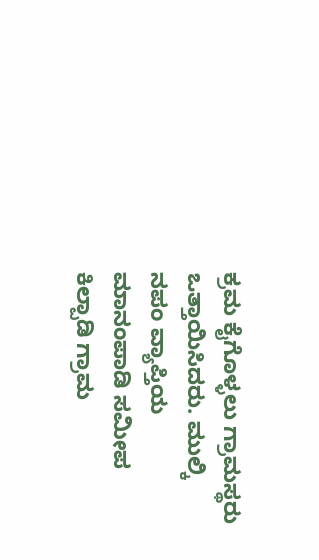ಕ್ರಮ ಕೈಗೊಳ್ಳಲು ಗ್ರಾಮಸ್ಥರು ಒತ್ತಾಯಿಸಿದರು. ಮುಲ್ಕಿ ನಪಂ ವ್ಯಾಪ್ತಿಯ ಮಾನಂಪಾಡಿ ಸಮೀಪ ಕಿಲ್ಪಾಡಿ ಗ್ರಾಮ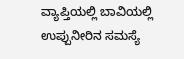ವ್ಯಾಪ್ತಿಯಲ್ಲಿ ಬಾವಿಯಲ್ಲಿ ಉಪ್ಪುನೀರಿನ ಸಮಸ್ಯೆ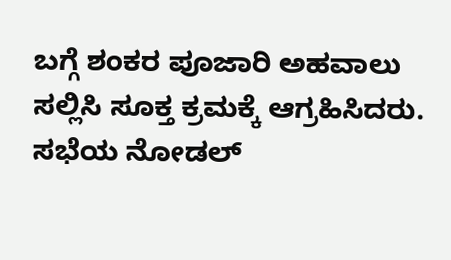ಬಗ್ಗೆ ಶಂಕರ ಪೂಜಾರಿ ಅಹವಾಲು ಸಲ್ಲಿಸಿ ಸೂಕ್ತ ಕ್ರಮಕ್ಕೆ ಆಗ್ರಹಿಸಿದರು. ಸಭೆಯ ನೋಡಲ್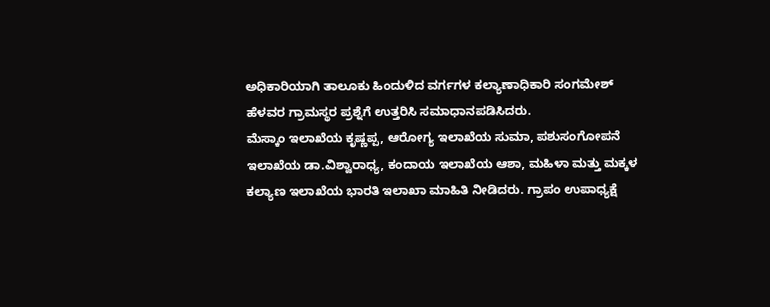ಅಧಿಕಾರಿಯಾಗಿ ತಾಲೂಕು ಹಿಂದುಳಿದ ವರ್ಗಗಳ ಕಲ್ಯಾಣಾಧಿಕಾರಿ ಸಂಗಮೇಶ್ ಹೆಳವರ ಗ್ರಾಮಸ್ಥರ ಪ್ರಶ್ನೆಗೆ ಉತ್ತರಿಸಿ ಸಮಾಧಾನಪಡಿಸಿದರು.
ಮೆಸ್ಕಾಂ ಇಲಾಖೆಯ ಕೃಷ್ಣಪ್ಪ, ಆರೋಗ್ಯ ಇಲಾಖೆಯ ಸುಮಾ, ಪಶುಸಂಗೋಪನೆ ಇಲಾಖೆಯ ಡಾ.ವಿಶ್ವಾರಾಧ್ಯ, ಕಂದಾಯ ಇಲಾಖೆಯ ಆಶಾ, ಮಹಿಳಾ ಮತ್ತು ಮಕ್ಕಳ ಕಲ್ಯಾಣ ಇಲಾಖೆಯ ಭಾರತಿ ಇಲಾಖಾ ಮಾಹಿತಿ ನೀಡಿದರು. ಗ್ರಾಪಂ ಉಪಾಧ್ಯಕ್ಷೆ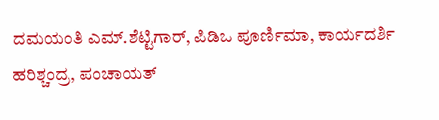ದಮಯಂತಿ ಎಮ್.ಶೆಟ್ಟಿಗಾರ್, ಪಿಡಿಒ ಪೂರ್ಣಿಮಾ, ಕಾರ್ಯದರ್ಶಿ ಹರಿಶ್ಚಂದ್ರ, ಪಂಚಾಯತ್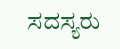ಸದಸ್ಯರು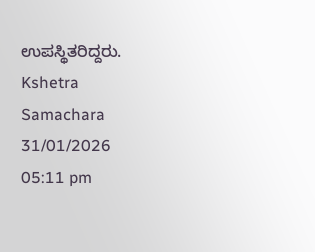ಉಪಸ್ಥಿತರಿದ್ದರು.
Kshetra Samachara
31/01/2026 05:11 pm